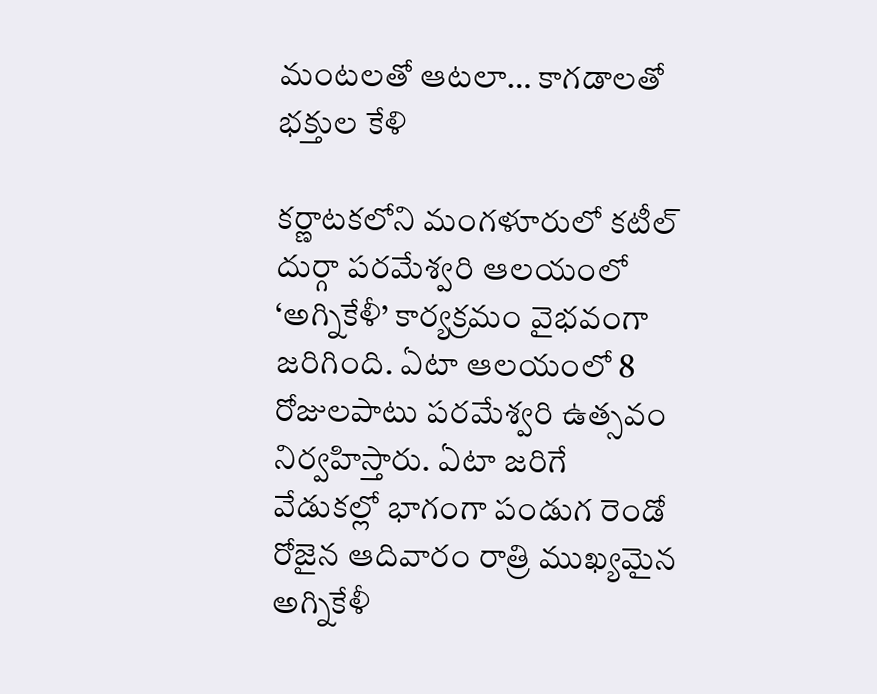మంటలతో ఆటలా… కాగడాలతో భక్తుల కేళి

కర్ణాటకలోని మంగళూరులో కటీల్ దుర్గా పరమేశ్వరి ఆలయంలో ‘అగ్నికేళీ’ కార్యక్రమం వైభవంగా జరిగింది. ఏటా ఆలయంలో 8 రోజులపాటు పరమేశ్వరి ఉత్సవం నిర్వహిస్తారు. ఏటా జరిగే వేడుకల్లో భాగంగా పండుగ రెండో రోజైన ఆదివారం రాత్రి ముఖ్యమైన అగ్నికేళీ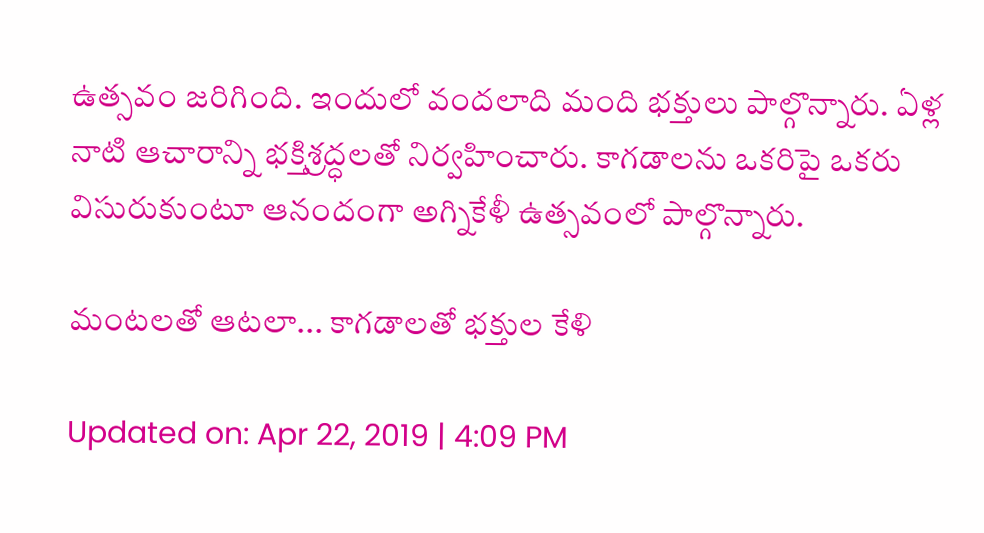ఉత్సవం జరిగింది. ఇందులో వందలాది మంది భక్తులు పాల్గొన్నారు. ఏళ్ల నాటి ఆచారాన్ని భక్తిశ్రద్ధలతో నిర్వహించారు. కాగడాలను ఒకరిపై ఒకరు విసురుకుంటూ ఆనందంగా అగ్నికేళీ ఉత్సవంలో పాల్గొన్నారు.

మంటలతో ఆటలా... కాగడాలతో భక్తుల కేళి

Updated on: Apr 22, 2019 | 4:09 PM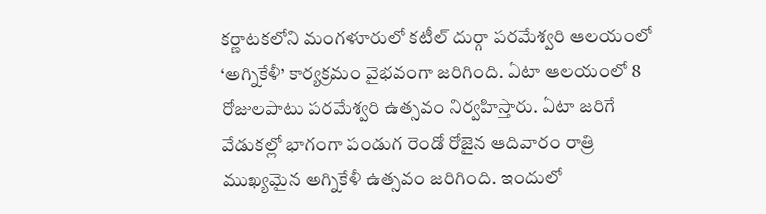కర్ణాటకలోని మంగళూరులో కటీల్ దుర్గా పరమేశ్వరి ఆలయంలో ‘అగ్నికేళీ’ కార్యక్రమం వైభవంగా జరిగింది. ఏటా ఆలయంలో 8 రోజులపాటు పరమేశ్వరి ఉత్సవం నిర్వహిస్తారు. ఏటా జరిగే వేడుకల్లో భాగంగా పండుగ రెండో రోజైన ఆదివారం రాత్రి ముఖ్యమైన అగ్నికేళీ ఉత్సవం జరిగింది. ఇందులో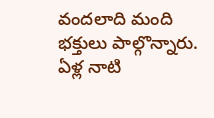వందలాది మంది భక్తులు పాల్గొన్నారు. ఏళ్ల నాటి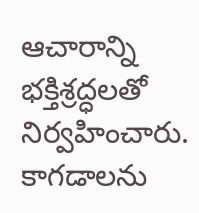ఆచారాన్ని భక్తిశ్రద్ధలతో నిర్వహించారు. కాగడాలను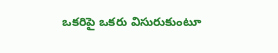ఒకరిపై ఒకరు విసురుకుంటూ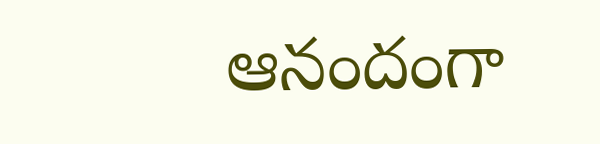ఆనందంగా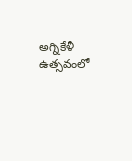అగ్నికేళీ ఉత్సవంలో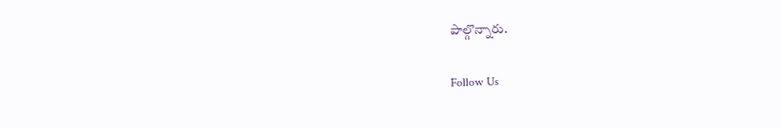పాల్గొన్నారు.

Follow Us